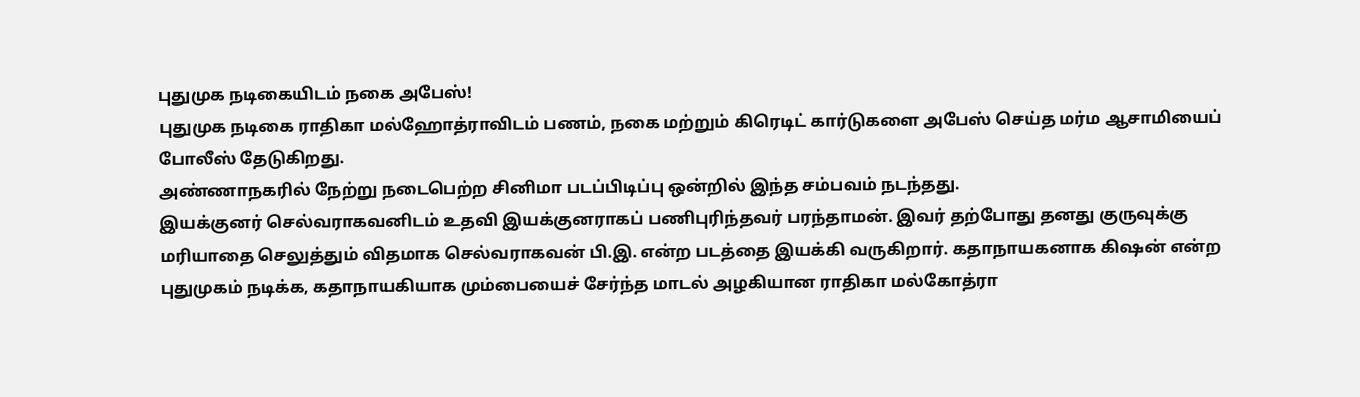புதுமுக நடிகையிடம் நகை அபேஸ்!
புதுமுக நடிகை ராதிகா மல்ஹோத்ராவிடம் பணம், நகை மற்றும் கிரெடிட் கார்டுகளை அபேஸ் செய்த மர்ம ஆசாமியைப் போலீஸ் தேடுகிறது.
அண்ணாநகரில் நேற்று நடைபெற்ற சினிமா படப்பிடிப்பு ஒன்றில் இந்த சம்பவம் நடந்தது.
இயக்குனர் செல்வராகவனிடம் உதவி இயக்குனராகப் பணிபுரிந்தவர் பரந்தாமன். இவர் தற்போது தனது குருவுக்கு மரியாதை செலுத்தும் விதமாக செல்வராகவன் பி.இ. என்ற படத்தை இயக்கி வருகிறார். கதாநாயகனாக கிஷன் என்ற புதுமுகம் நடிக்க, கதாநாயகியாக மும்பையைச் சேர்ந்த மாடல் அழகியான ராதிகா மல்கோத்ரா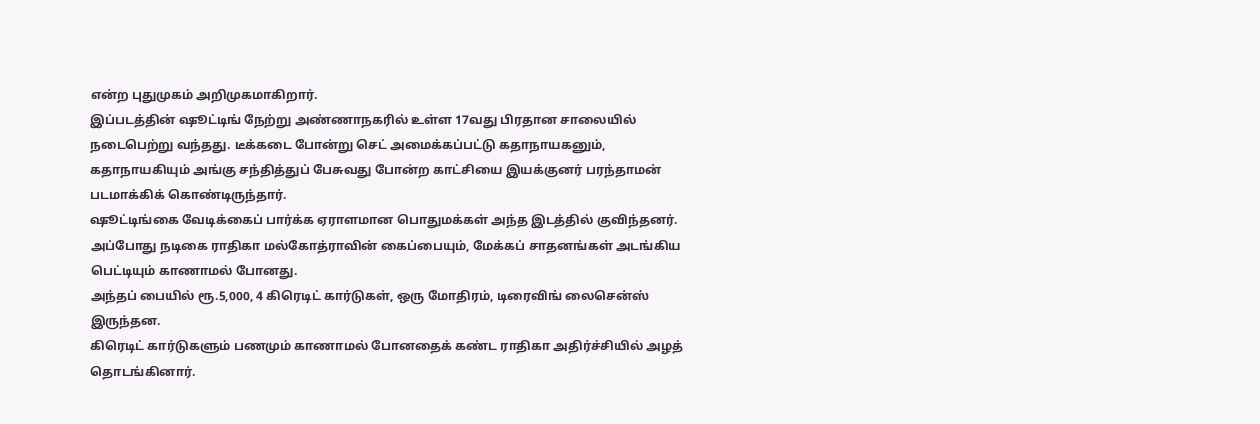என்ற புதுமுகம் அறிமுகமாகிறார்.
இப்படத்தின் ஷூட்டிங் நேற்று அண்ணாநகரில் உள்ள 17வது பிரதான சாலையில் நடைபெற்று வந்தது. டீக்கடை போன்று செட் அமைக்கப்பட்டு கதாநாயகனும், கதாநாயகியும் அங்கு சந்தித்துப் பேசுவது போன்ற காட்சியை இயக்குனர் பரந்தாமன் படமாக்கிக் கொண்டிருந்தார்.
ஷூட்டிங்கை வேடிக்கைப் பார்க்க ஏராளமான பொதுமக்கள் அந்த இடத்தில் குவிந்தனர்.
அப்போது நடிகை ராதிகா மல்கோத்ராவின் கைப்பையும், மேக்கப் சாதனங்கள் அடங்கிய பெட்டியும் காணாமல் போனது.
அந்தப் பையில் ரூ.5,000, 4 கிரெடிட் கார்டுகள், ஒரு மோதிரம், டிரைவிங் லைசென்ஸ் இருந்தன.
கிரெடிட் கார்டுகளும் பணமும் காணாமல் போனதைக் கண்ட ராதிகா அதிர்ச்சியில் அழத் தொடங்கினார்.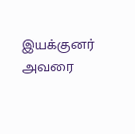இயக்குனர் அவரை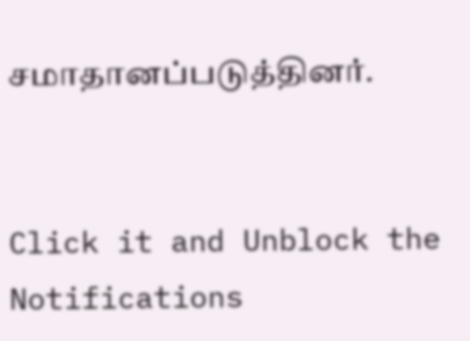சமாதானப்படுத்தினர்.


Click it and Unblock the Notifications